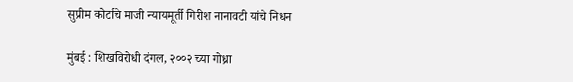सुप्रीम कोर्टाचे माजी न्यायमूर्ती गिरीश नानावटी यांचे निधन

मुंबई : शिखविरोधी दंगल, २००२ च्या गोध्रा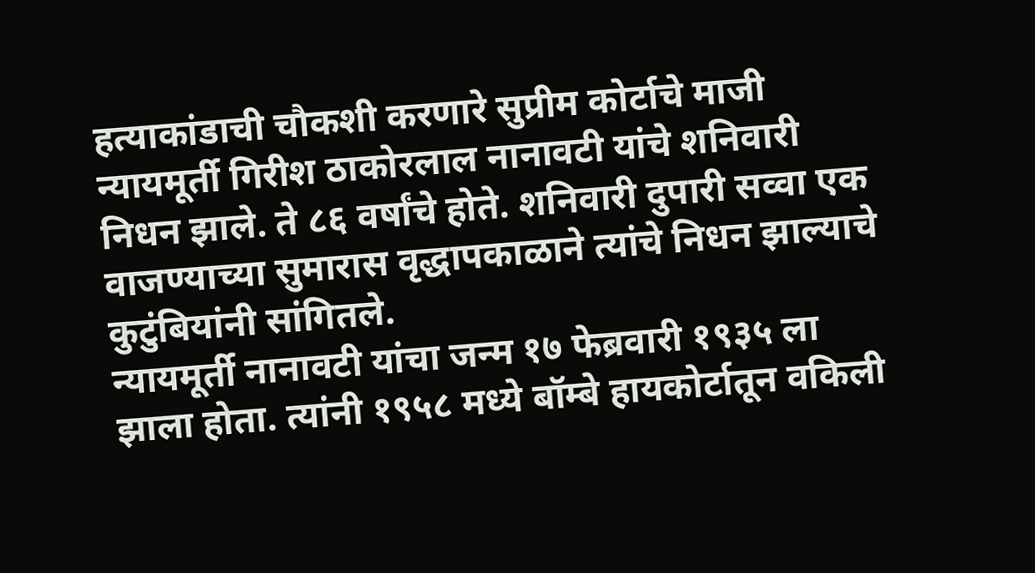हत्याकांडाची चौकशी करणारे सुप्रीम कोर्टाचे माजी न्यायमूर्ती गिरीश ठाकोरलाल नानावटी यांचे शनिवारी निधन झाले. ते ८६ वर्षांचे होते. शनिवारी दुपारी सव्वा एक वाजण्याच्या सुमारास वृद्धापकाळाने त्यांचे निधन झाल्याचे कुटुंबियांनी सांगितले.
न्यायमूर्ती नानावटी यांचा जन्म १७ फेब्रवारी १९३५ ला झाला होता. त्यांनी १९५८ मध्ये बॉम्बे हायकोर्टातून वकिली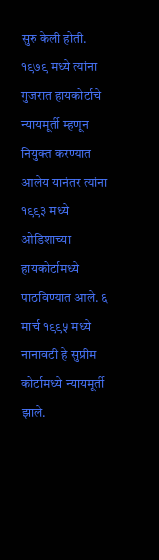सुरु केली होती. १९७९ मध्ये त्यांना गुजरात हायकोर्टाचे न्यायमूर्ती म्हणून नियुक्त करण्यात आलेय यानंतर त्यांना १९९३ मध्ये ओडिशाच्या हायकोर्टामध्ये पाठविण्यात आले. ६ मार्च १९९५ मध्ये नानावटी हे सुप्रीम कोर्टामध्ये न्यायमूर्ती झाले.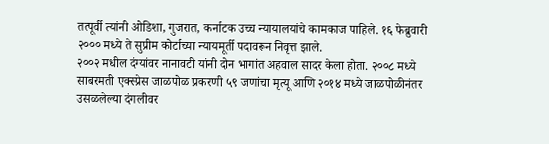तत्पूर्वी त्यांनी ओडिशा, गुजरात, कर्नाटक उच्च न्यायालयांचे कामकाज पाहिले. १६ फेब्रुवारी २००० मध्ये ते सुप्रीम कोर्टाच्या न्यायमूर्ती पदावरून निवृत्त झाले.
२००२ मधील दंग्यांवर नानावटी यांनी दोन भागांत अहवाल सादर केला होता. २००८ मध्ये साबरमती एक्स्प्रेस जाळपोळ प्रकरणी ५९ जणांचा मृत्यू आणि २०१४ मध्ये जाळपोळीनंतर उसळलेल्या दंगलीवर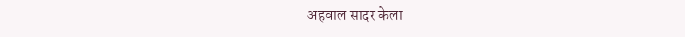अहवाल सादर केला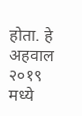होता. हे अहवाल २०१९ मध्ये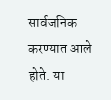सार्वजनिक करण्यात आले होते. या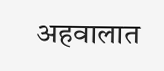अहवालात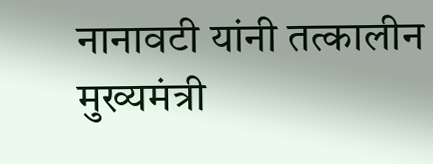नानावटी यांनी तत्कालीन मुख्यमंत्री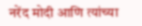नरेंद मोदी आणि त्यांच्या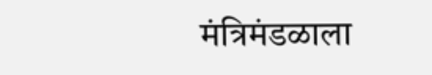मंत्रिमंडळाला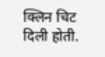क्लिन चिट दिली होती.